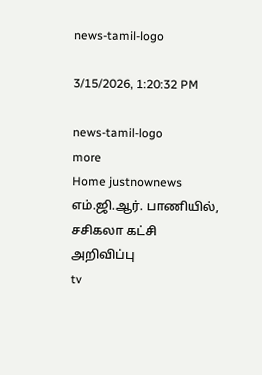news-tamil-logo

3/15/2026, 1:20:32 PM

news-tamil-logo
more
Home justnownews எம்.ஜி.ஆர். பாணியில், சசிகலா கட்சி அறிவிப்பு
tv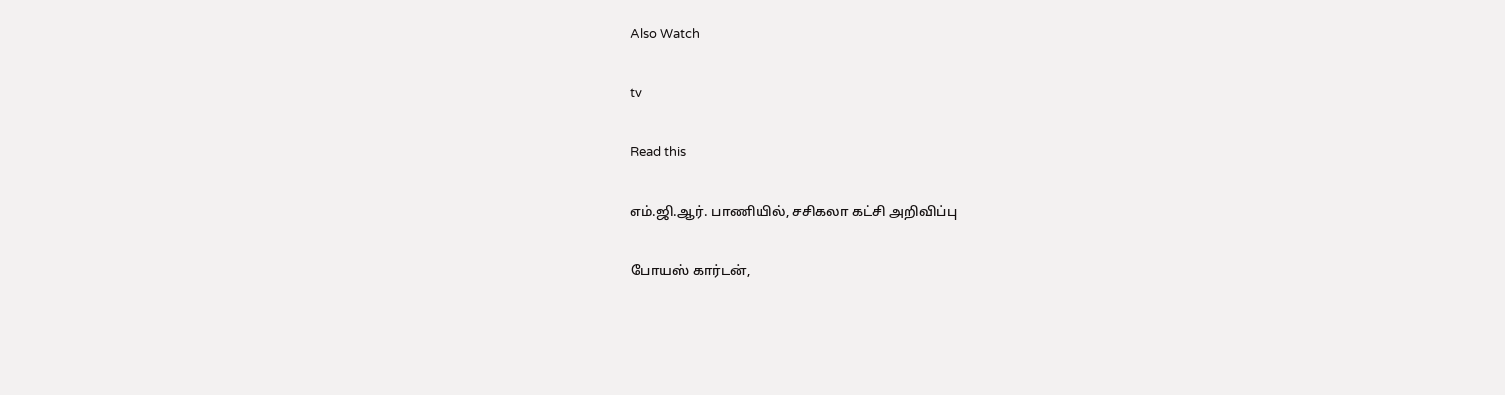Also Watch

tv

Read this

எம்.ஜி.ஆர். பாணியில், சசிகலா கட்சி அறிவிப்பு

போயஸ் கார்டன்,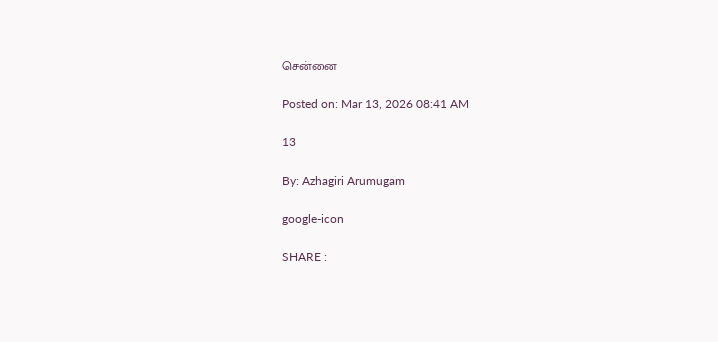சென்னை

Posted on: Mar 13, 2026 08:41 AM

13

By: Azhagiri Arumugam

google-icon

SHARE :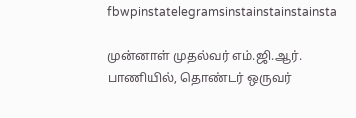fbwpinstatelegramsinstainstainstainsta

முன்னாள் முதல்வர் எம்.ஜி.ஆர். பாணியில், தொண்டர் ஒருவர்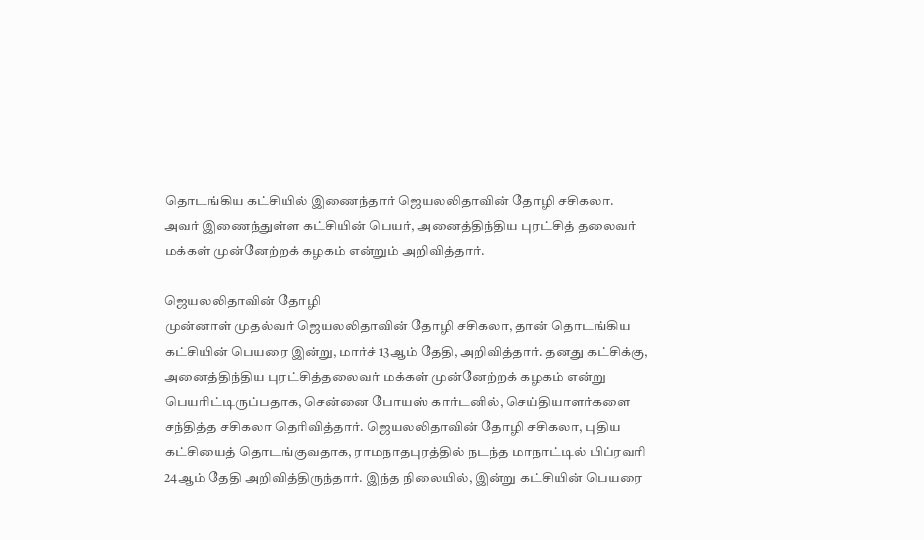தொடங்கிய கட்சியில் இணைந்தார் ஜெயலலிதாவின் தோழி சசிகலா. அவர் இணைந்துள்ள கட்சியின் பெயர், அனைத்திந்திய புரட்சித் தலைவர் மக்கள் முன்னேற்றக் கழகம் என்றும் அறிவித்தார்.

ஜெயலலிதாவின் தோழி
முன்னாள் முதல்வர் ஜெயலலிதாவின் தோழி சசிகலா, தான் தொடங்கிய கட்சியின் பெயரை இன்று, மார்ச் 13ஆம் தேதி, அறிவித்தார். தனது கட்சிக்கு, அனைத்திந்திய புரட்சித்தலைவர் மக்கள் முன்னேற்றக் கழகம் என்று பெயரிட்டிருப்பதாக, சென்னை போயஸ் கார்டனில், செய்தியாளர்களை சந்தித்த சசிகலா தெரிவித்தார். ஜெயலலிதாவின் தோழி சசிகலா, புதிய கட்சியைத் தொடங்குவதாக, ராமநாதபுரத்தில் நடந்த மாநாட்டில் பிப்ரவரி 24ஆம் தேதி அறிவித்திருந்தார். இந்த நிலையில், இன்று கட்சியின் பெயரை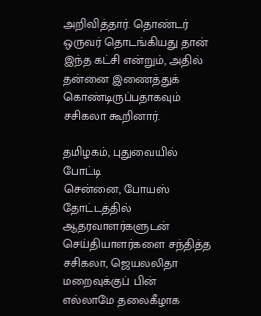அறிவித்தார். தொண்டர் ஒருவர் தொடங்கியது தான் இந்த கட்சி என்றும், அதில் தன்னை இணைத்துக் கொண்டிருப்பதாகவும் சசிகலா கூறினார்.

தமிழகம், புதுவையில் போட்டி
சென்னை, போயஸ் தோட்டத்தில் ஆதரவாளர்களுடன் செய்தியாளர்களை சந்தித்த சசிகலா, ஜெயலலிதா மறைவுக்குப் பின் எல்லாமே தலைகீழாக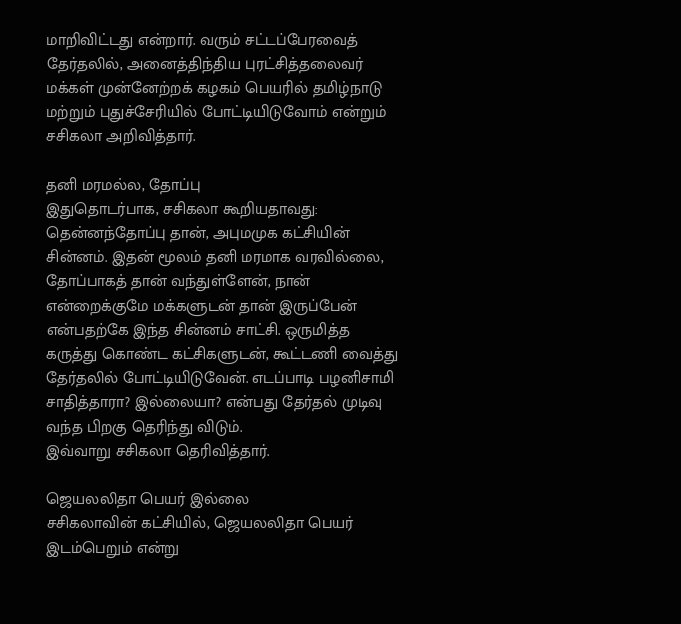மாறிவிட்டது என்றார். வரும் சட்டப்பேரவைத் தேர்தலில், அனைத்திந்திய புரட்சித்தலைவர் மக்கள் முன்னேற்றக் கழகம் பெயரில் தமிழ்நாடு மற்றும் புதுச்சேரியில் போட்டியிடுவோம் என்றும் சசிகலா அறிவித்தார்.

தனி மரமல்ல, தோப்பு
இதுதொடர்பாக, சசிகலா கூறியதாவது:
தென்னந்தோப்பு தான், அபுமமுக கட்சியின் சின்னம். இதன் மூலம் தனி மரமாக வரவில்லை, தோப்பாகத் தான் வந்துள்ளேன், நான் என்றைக்குமே மக்களுடன் தான் இருப்பேன் என்பதற்கே இந்த சின்னம் சாட்சி. ஒருமித்த கருத்து கொண்ட கட்சிகளுடன், கூட்டணி வைத்து தேர்தலில் போட்டியிடுவேன். எடப்பாடி பழனிசாமி சாதித்தாரா? இல்லையா? என்பது தேர்தல் முடிவு வந்த பிறகு தெரிந்து விடும்.
இவ்வாறு சசிகலா தெரிவித்தார்.

ஜெயலலிதா பெயர் இல்லை
சசிகலாவின் கட்சியில், ஜெயலலிதா பெயர் இடம்பெறும் என்று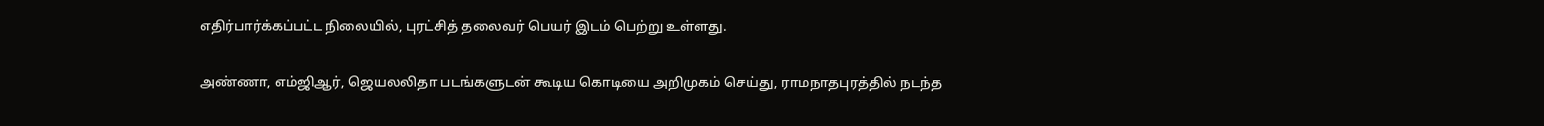எதிர்பார்க்கப்பட்ட நிலையில், புரட்சித் தலைவர் பெயர் இடம் பெற்று உள்ளது.

அண்ணா, எம்ஜிஆர், ஜெயலலிதா படங்களுடன் கூடிய கொடியை அறிமுகம் செய்து, ராமநாதபுரத்தில் நடந்த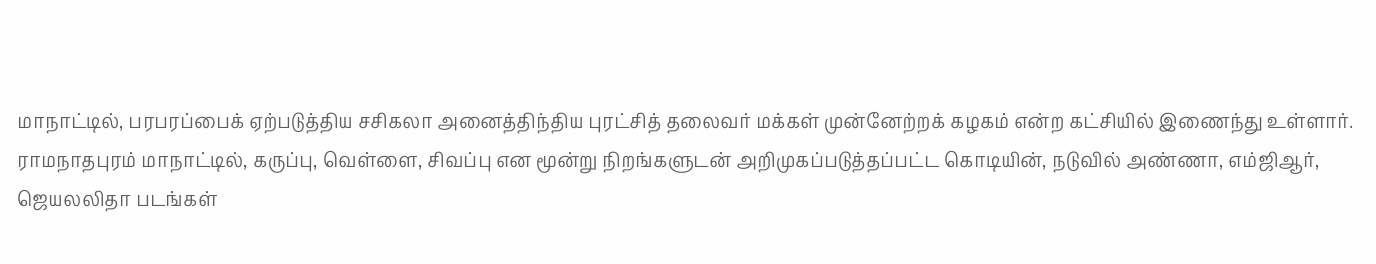மாநாட்டில், பரபரப்பைக் ஏற்படுத்திய சசிகலா அனைத்திந்திய புரட்சித் தலைவர் மக்கள் முன்னேற்றக் கழகம் என்ற கட்சியில் இணைந்து உள்ளார். ராமநாதபுரம் மாநாட்டில், கருப்பு, வெள்ளை, சிவப்பு என மூன்று நிறங்களுடன் அறிமுகப்படுத்தப்பட்ட கொடியின், நடுவில் அண்ணா, எம்ஜிஆர், ஜெயலலிதா படங்கள்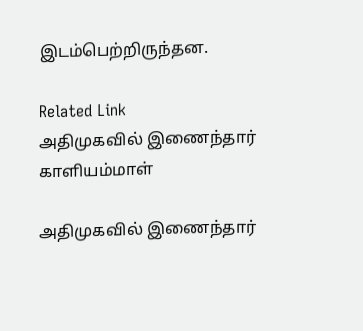இடம்பெற்றிருந்தன.

Related Link
அதிமுகவில் இணைந்தார் காளியம்மாள்

அதிமுகவில் இணைந்தார்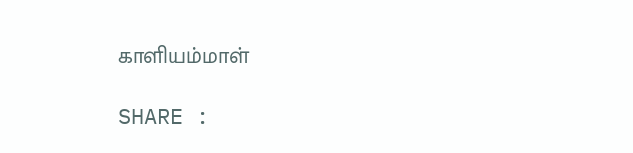காளியம்மாள்

SHARE :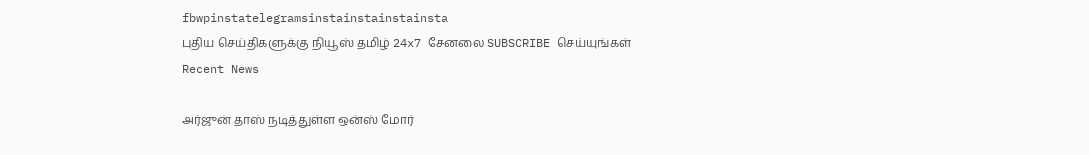fbwpinstatelegramsinstainstainstainsta
புதிய செய்திகளுக்கு நியூஸ் தமிழ் 24x7 சேனலை SUBSCRIBE செய்யுங்கள்
Recent News

அர்ஜுன் தாஸ் நடித்துள்ள ஒன்ஸ் மோர்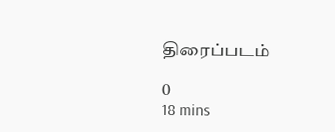திரைப்படம்

0
18 mins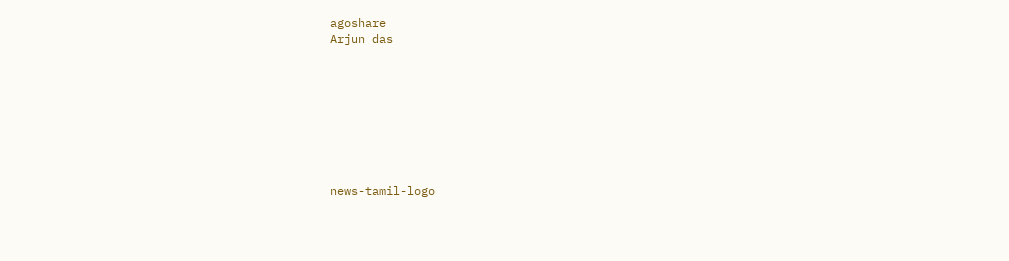agoshare
Arjun das








news-tamil-logo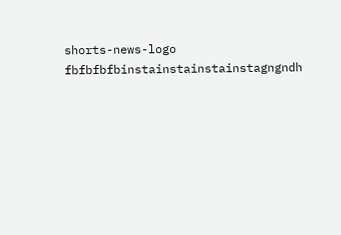shorts-news-logo
fbfbfbfbinstainstainstainstagngndh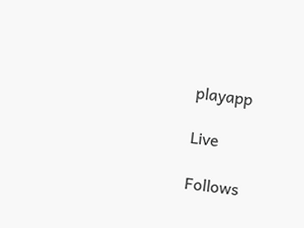playapp

Live

Follows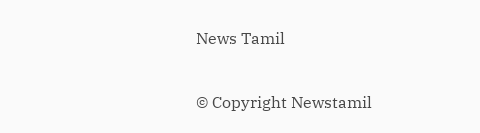News Tamil

© Copyright Newstamil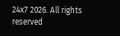24x7 2026. All rights reserved